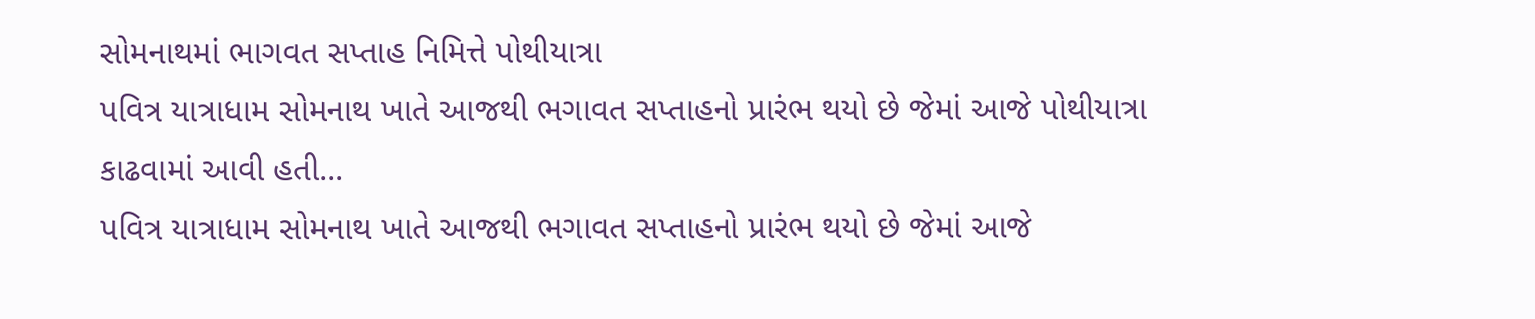સોમનાથમાં ભાગવત સપ્તાહ નિમિત્તે પોથીયાત્રા
પવિત્ર યાત્રાધામ સોમનાથ ખાતે આજથી ભગાવત સપ્તાહનો પ્રારંભ થયો છે જેમાં આજે પોથીયાત્રા કાઢવામાં આવી હતી...
પવિત્ર યાત્રાધામ સોમનાથ ખાતે આજથી ભગાવત સપ્તાહનો પ્રારંભ થયો છે જેમાં આજે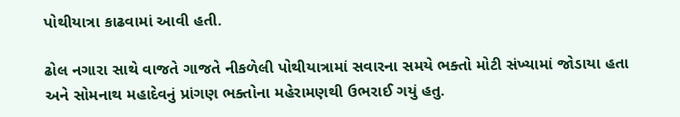પોથીયાત્રા કાઢવામાં આવી હતી.

ઢોલ નગારા સાથે વાજતે ગાજતે નીકળેલી પોથીયાત્રામાં સવારના સમયે ભક્તો મોટી સંખ્યામાં જોડાયા હતા અને સોમનાથ મહાદેવનું પ્રાંગણ ભક્તોના મહેરામણથી ઉભરાઈ ગયું હતુ.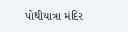પોથીયાત્રા મંદિર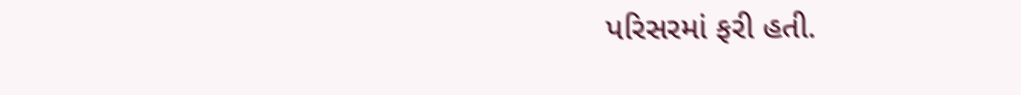પરિસરમાં ફરી હતી.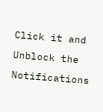Click it and Unblock the Notifications